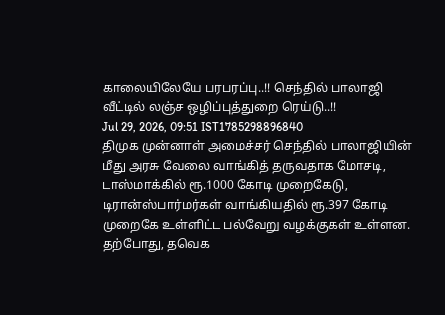காலையிலேயே பரபரப்பு..!! செந்தில் பாலாஜி வீட்டில் லஞ்ச ஒழிப்புத்துறை ரெய்டு..!!
Jul 29, 2026, 09:51 IST1785298896840
திமுக முன்னாள் அமைச்சர் செந்தில் பாலாஜியின் மீது அரசு வேலை வாங்கித் தருவதாக மோசடி, டாஸ்மாக்கில் ரூ.1000 கோடி முறைகேடு, டிரான்ஸ்பார்மர்கள் வாங்கியதில் ரூ.397 கோடி முறைகே உள்ளிட்ட பல்வேறு வழக்குகள் உள்ளன.
தற்போது, தவெக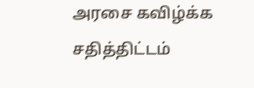அரசை கவிழ்க்க சதித்திட்டம்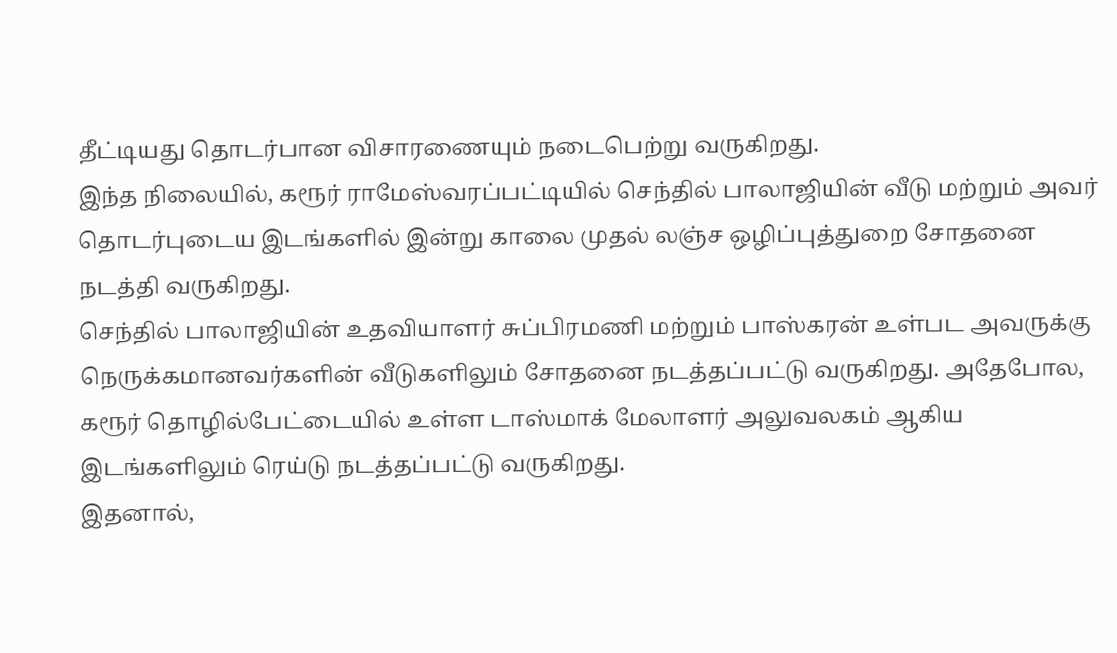தீட்டியது தொடர்பான விசாரணையும் நடைபெற்று வருகிறது.
இந்த நிலையில், கரூர் ராமேஸ்வரப்பட்டியில் செந்தில் பாலாஜியின் வீடு மற்றும் அவர் தொடர்புடைய இடங்களில் இன்று காலை முதல் லஞ்ச ஒழிப்புத்துறை சோதனை நடத்தி வருகிறது.
செந்தில் பாலாஜியின் உதவியாளர் சுப்பிரமணி மற்றும் பாஸ்கரன் உள்பட அவருக்கு நெருக்கமானவர்களின் வீடுகளிலும் சோதனை நடத்தப்பட்டு வருகிறது. அதேபோல, கரூர் தொழில்பேட்டையில் உள்ள டாஸ்மாக் மேலாளர் அலுவலகம் ஆகிய இடங்களிலும் ரெய்டு நடத்தப்பட்டு வருகிறது.
இதனால்,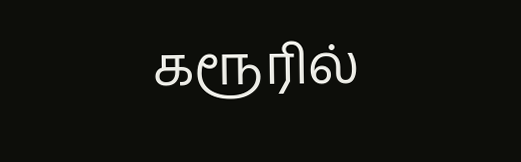கரூரில்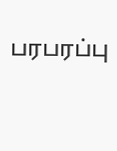பரபரப்பு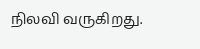நிலவி வருகிறது.